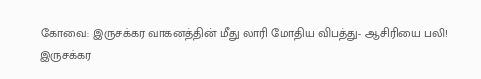கோவை: இருசக்கர வாகனத்தின் மீது லாரி மோதிய விபத்து- ஆசிரியை பலி!
இருசக்கர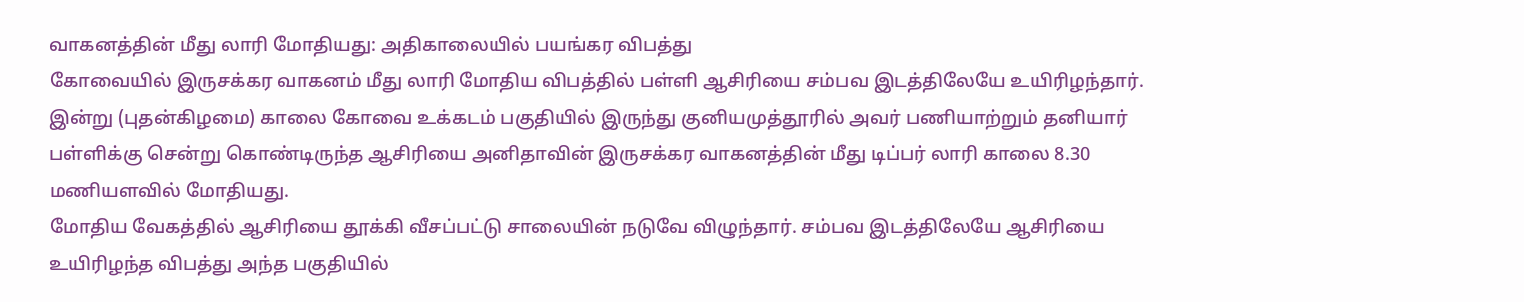வாகனத்தின் மீது லாரி மோதியது: அதிகாலையில் பயங்கர விபத்து
கோவையில் இருசக்கர வாகனம் மீது லாரி மோதிய விபத்தில் பள்ளி ஆசிரியை சம்பவ இடத்திலேயே உயிரிழந்தார்.
இன்று (புதன்கிழமை) காலை கோவை உக்கடம் பகுதியில் இருந்து குனியமுத்தூரில் அவர் பணியாற்றும் தனியார் பள்ளிக்கு சென்று கொண்டிருந்த ஆசிரியை அனிதாவின் இருசக்கர வாகனத்தின் மீது டிப்பர் லாரி காலை 8.30 மணியளவில் மோதியது.
மோதிய வேகத்தில் ஆசிரியை தூக்கி வீசப்பட்டு சாலையின் நடுவே விழுந்தார். சம்பவ இடத்திலேயே ஆசிரியை உயிரிழந்த விபத்து அந்த பகுதியில்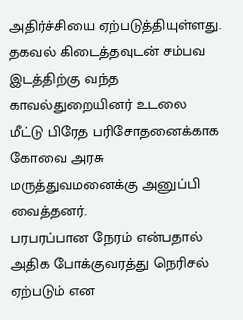அதிர்ச்சியை ஏற்படுத்தியுள்ளது.
தகவல் கிடைத்தவுடன் சம்பவ இடத்திற்கு வந்த காவல்துறையினர் உடலை மீட்டு பிரேத பரிசோதனைக்காக கோவை அரசு மருத்துவமனைக்கு அனுப்பி வைத்தனர்.
பரபரப்பான நேரம் என்பதால் அதிக போக்குவரத்து நெரிசல் ஏற்படும் என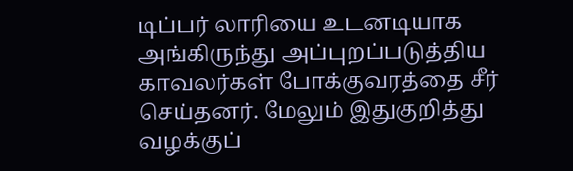டிப்பர் லாரியை உடனடியாக அங்கிருந்து அப்புறப்படுத்திய காவலர்கள் போக்குவரத்தை சீர் செய்தனர். மேலும் இதுகுறித்து வழக்குப்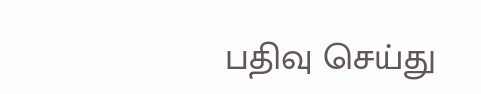பதிவு செய்து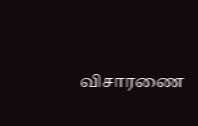விசாரணை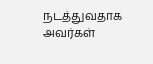நடத்துவதாக அவர்கள்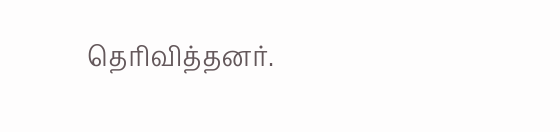தெரிவித்தனர்.